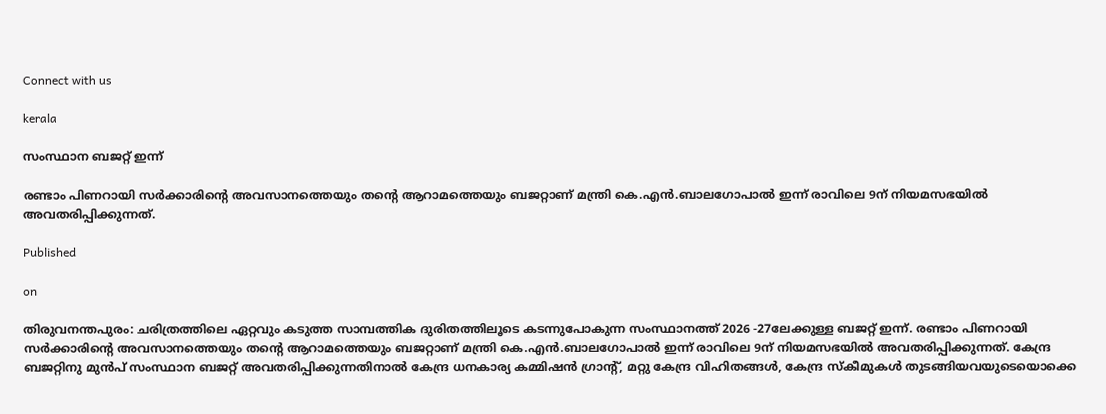Connect with us

kerala

സംസ്ഥാന ബജറ്റ് ഇന്ന്

രണ്ടാം പിണറായി സര്‍ക്കാരിന്റെ അവസാനത്തെയും തന്റെ ആറാമത്തെയും ബജറ്റാണ് മന്ത്രി കെ.എന്‍.ബാലഗോപാല്‍ ഇന്ന് രാവിലെ 9ന് നിയമസഭയില്‍ അവതരിപ്പിക്കുന്നത്.

Published

on

തിരുവനന്തപുരം: ചരിത്രത്തിലെ ഏറ്റവും കടുത്ത സാമ്പത്തിക ദുരിതത്തിലൂടെ കടന്നുപോകുന്ന സംസ്ഥാനത്ത് 2026 -27ലേക്കുള്ള ബജറ്റ് ഇന്ന്. രണ്ടാം പിണറായി സര്‍ക്കാരിന്റെ അവസാനത്തെയും തന്റെ ആറാമത്തെയും ബജറ്റാണ് മന്ത്രി കെ.എന്‍.ബാലഗോപാല്‍ ഇന്ന് രാവിലെ 9ന് നിയമസഭയില്‍ അവതരിപ്പിക്കുന്നത്. കേന്ദ്ര ബജറ്റിനു മുന്‍പ് സംസ്ഥാന ബജറ്റ് അവതരിപ്പിക്കുന്നതിനാല്‍ കേന്ദ്ര ധനകാര്യ കമ്മിഷന്‍ ഗ്രാന്റ്, മറ്റു കേന്ദ്ര വിഹിതങ്ങള്‍, കേന്ദ്ര സ്‌കീമുകള്‍ തുടങ്ങിയവയുടെയൊക്കെ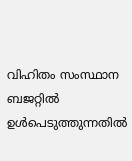വിഹിതം സംസ്ഥാന ബജറ്റില്‍ ഉള്‍പെടുത്തുന്നതില്‍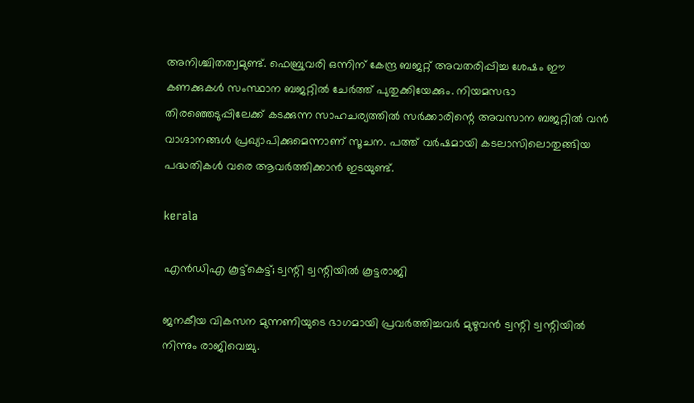അനിശ്ചിതത്വമുണ്ട്. ഫെബ്രുവരി ഒന്നിന് കേന്ദ്ര ബജറ്റ് അവതരിപ്പിച്ച ശേഷം ഈ കണക്കുകള്‍ സംസ്ഥാന ബജറ്റില്‍ ചേര്‍ത്ത് പുതുക്കിയേക്കും. നിയമസഭാ തിരഞ്ഞെടുപ്പിലേക്ക് കടക്കുന്ന സാഹചര്യത്തില്‍ സര്‍ക്കാരിന്റെ അവസാന ബജറ്റില്‍ വന്‍ വാഗ്ദാനങ്ങള്‍ പ്രഖ്യാപിക്കുമെന്നാണ് സൂചന. പത്ത് വര്‍ഷമായി കടലാസിലൊതുങ്ങിയ പദ്ധതികള്‍ വരെ ആവര്‍ത്തിക്കാന്‍ ഇടയുണ്ട്.

kerala

എന്‍ഡിഎ കൂട്ട്‌കെട്ട്; ട്വന്റി ട്വന്റിയില്‍ കൂട്ടരാജി

ജനകീയ വികസന മുന്നണിയുടെ ഭാഗമായി പ്രവര്‍ത്തിച്ചവര്‍ മുഴുവന്‍ ട്വന്റി ട്വന്റിയില്‍ നിന്നും രാജിവെച്ചു.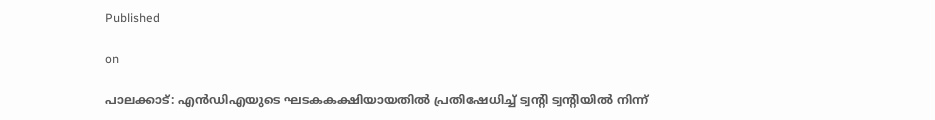Published

on

പാലക്കാട്: എന്‍ഡിഎയുടെ ഘടകകക്ഷിയായതില്‍ പ്രതിഷേധിച്ച് ട്വന്റി ട്വന്റിയില്‍ നിന്ന്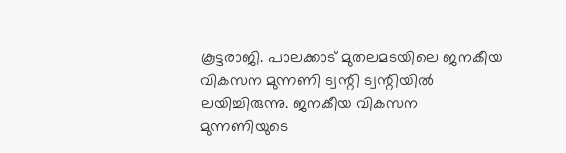കൂട്ടരാജി. പാലക്കാട് മുതലമടയിലെ ജനകീയ വികസന മുന്നണി ട്വന്റി ട്വന്റിയില്‍ ലയിച്ചിരുന്നു. ജനകീയ വികസന മുന്നണിയുടെ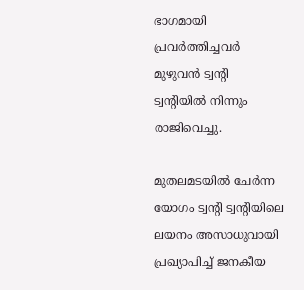ഭാഗമായി പ്രവര്‍ത്തിച്ചവര്‍ മുഴുവന്‍ ട്വന്റി ട്വന്റിയില്‍ നിന്നും രാജിവെച്ചു.

മുതലമടയില്‍ ചേര്‍ന്ന യോഗം ട്വന്റി ട്വന്റിയിലെ ലയനം അസാധുവായി പ്രഖ്യാപിച്ച് ജനകീയ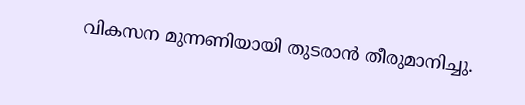വികസന മുന്നണിയായി തുടരാന്‍ തീരുമാനിച്ചു.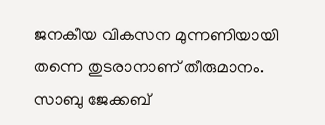ജനകീയ വികസന മുന്നണിയായി തന്നെ തുടരാനാണ് തീരുമാനം. സാബു ജേക്കബ്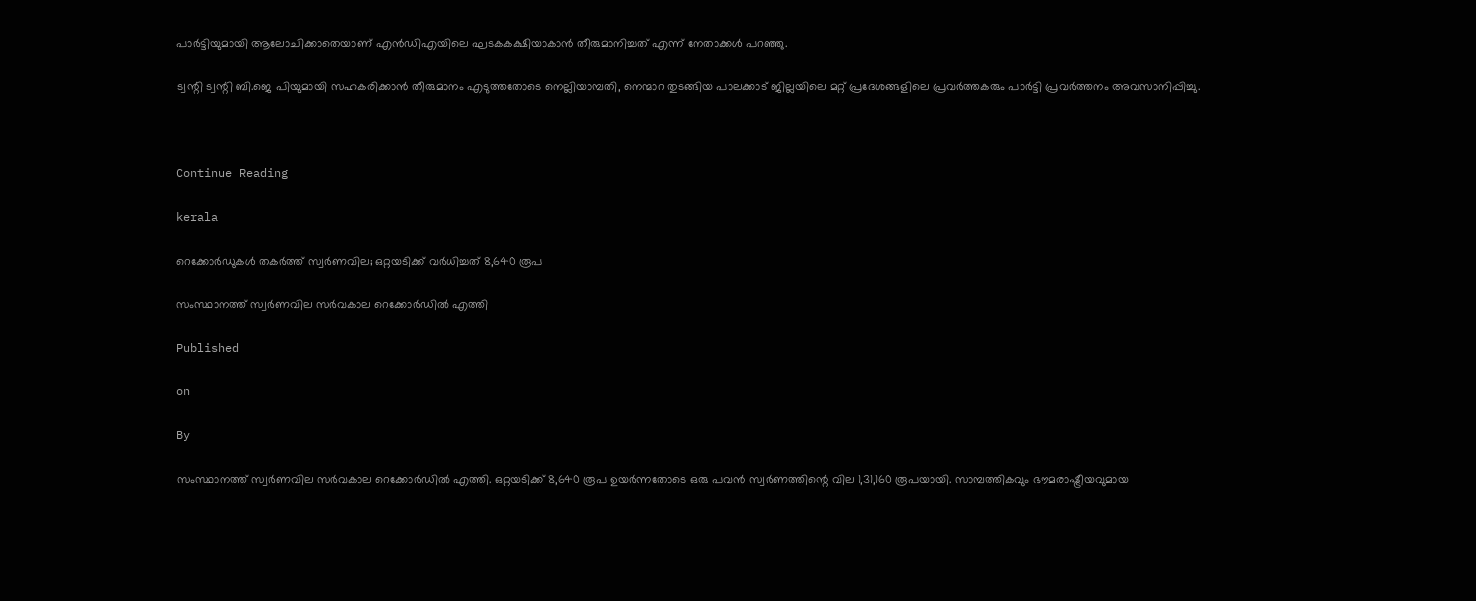പാര്‍ട്ടിയുമായി ആലോചിക്കാതെയാണ് എന്‍ഡിഎയിലെ ഘടകകക്ഷിയാകാന്‍ തീരുമാനിച്ചത് എന്ന് നേതാക്കള്‍ പറഞ്ഞു.

ട്വന്റി ട്വന്റി ബി.ജെ പിയുമായി സഹകരിക്കാന്‍ തീരുമാനം എടുത്തതോടെ നെല്ലിയാമ്പതി, നെന്മാറ തുടങ്ങിയ പാലക്കാട് ജില്ലയിലെ മറ്റ് പ്രദേശങ്ങളിലെ പ്രവര്‍ത്തകരും പാര്‍ട്ടി പ്രവര്‍ത്തനം അവസാനിപ്പിച്ചു.



Continue Reading

kerala

റെക്കോര്‍ഡുകള്‍ തകര്‍ത്ത് സ്വര്‍ണവില; ഒറ്റയടിക്ക് വര്‍ധിച്ചത് 8,640 രൂപ

സംസ്ഥാനത്ത് സ്വര്‍ണവില സര്‍വകാല റെക്കോര്‍ഡില്‍ എത്തി

Published

on

By

സംസ്ഥാനത്ത് സ്വര്‍ണവില സര്‍വകാല റെക്കോര്‍ഡില്‍ എത്തി. ഒറ്റയടിക്ക് 8,640 രൂപ ഉയര്‍ന്നതോടെ ഒരു പവന്‍ സ്വര്‍ണത്തിന്റെ വില 1,31,160 രൂപയായി. സാമ്പത്തികവും ഭൗമരാഷ്ട്രീയവുമായ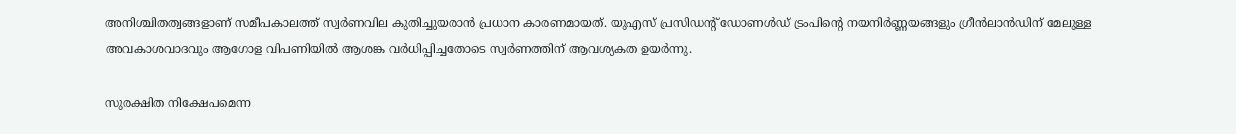അനിശ്ചിതത്വങ്ങളാണ് സമീപകാലത്ത് സ്വര്‍ണവില കുതിച്ചുയരാന്‍ പ്രധാന കാരണമായത്. യുഎസ് പ്രസിഡന്റ് ഡോണള്‍ഡ് ട്രംപിന്റെ നയനിര്‍ണ്ണയങ്ങളും ഗ്രീന്‍ലാന്‍ഡിന് മേലുള്ള അവകാശവാദവും ആഗോള വിപണിയില്‍ ആശങ്ക വര്‍ധിപ്പിച്ചതോടെ സ്വര്‍ണത്തിന് ആവശ്യകത ഉയര്‍ന്നു.

സുരക്ഷിത നിക്ഷേപമെന്ന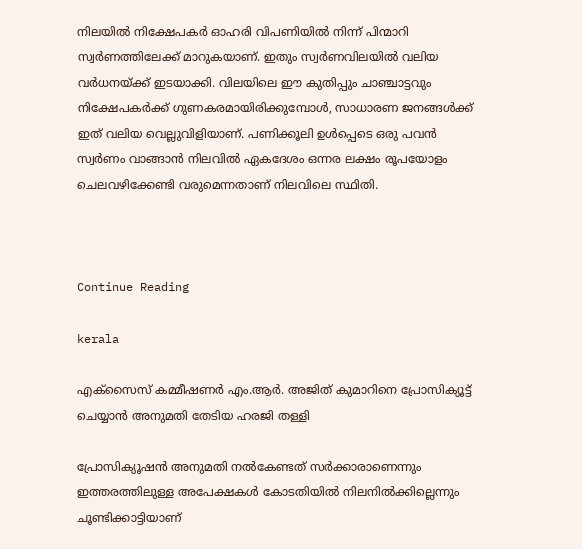നിലയില്‍ നിക്ഷേപകര്‍ ഓഹരി വിപണിയില്‍ നിന്ന് പിന്മാറി സ്വര്‍ണത്തിലേക്ക് മാറുകയാണ്. ഇതും സ്വര്‍ണവിലയില്‍ വലിയ വര്‍ധനയ്ക്ക് ഇടയാക്കി. വിലയിലെ ഈ കുതിപ്പും ചാഞ്ചാട്ടവും നിക്ഷേപകര്‍ക്ക് ഗുണകരമായിരിക്കുമ്പോള്‍, സാധാരണ ജനങ്ങള്‍ക്ക് ഇത് വലിയ വെല്ലുവിളിയാണ്. പണിക്കൂലി ഉള്‍പ്പെടെ ഒരു പവന്‍ സ്വര്‍ണം വാങ്ങാന്‍ നിലവില്‍ ഏകദേശം ഒന്നര ലക്ഷം രൂപയോളം ചെലവഴിക്കേണ്ടി വരുമെന്നതാണ് നിലവിലെ സ്ഥിതി.



Continue Reading

kerala

എക്സൈസ് കമ്മീഷണര്‍ എം.ആര്‍. അജിത് കുമാറിനെ പ്രോസിക്യൂട്ട് ചെയ്യാന്‍ അനുമതി തേടിയ ഹരജി തള്ളി

പ്രോസിക്യൂഷന്‍ അനുമതി നല്‍കേണ്ടത് സര്‍ക്കാരാണെന്നും ഇത്തരത്തിലുള്ള അപേക്ഷകള്‍ കോടതിയില്‍ നിലനില്‍ക്കില്ലെന്നും ചൂണ്ടിക്കാട്ടിയാണ്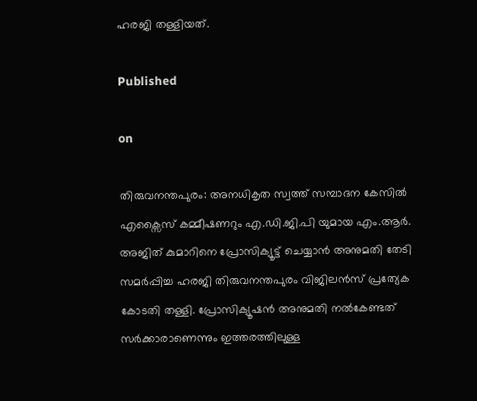ഹരജി തള്ളിയത്.

Published

on

തിരുവനന്തപുരം: അനധികൃത സ്വത്ത് സമ്പാദന കേസില്‍ എക്സൈസ് കമ്മീഷണറും എ.ഡി.ജി.പി യുമായ എം.ആര്‍. അജിത് കുമാറിനെ പ്രോസിക്യൂട്ട് ചെയ്യാന്‍ അനുമതി തേടി സമര്‍പ്പിച്ച ഹരജി തിരുവനന്തപുരം വിജിലന്‍സ് പ്രത്യേക കോടതി തള്ളി. പ്രോസിക്യൂഷന്‍ അനുമതി നല്‍കേണ്ടത് സര്‍ക്കാരാണെന്നും ഇത്തരത്തിലുള്ള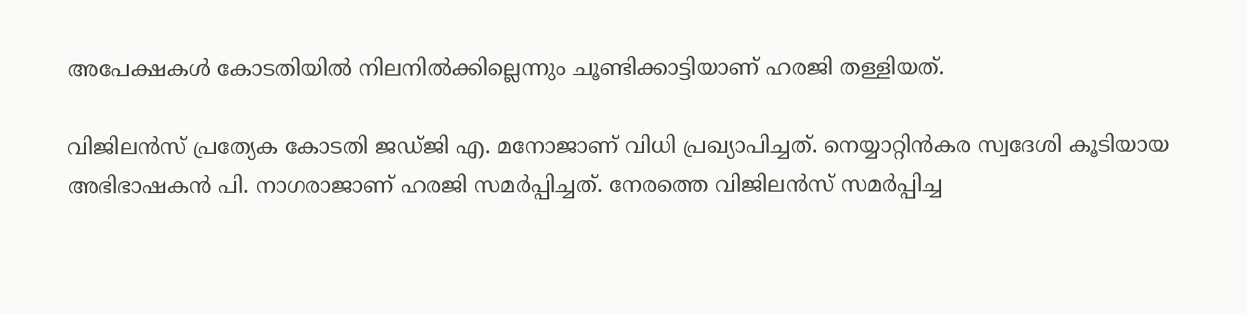അപേക്ഷകള്‍ കോടതിയില്‍ നിലനില്‍ക്കില്ലെന്നും ചൂണ്ടിക്കാട്ടിയാണ് ഹരജി തള്ളിയത്.

വിജിലന്‍സ് പ്രത്യേക കോടതി ജഡ്ജി എ. മനോജാണ് വിധി പ്രഖ്യാപിച്ചത്. നെയ്യാറ്റിന്‍കര സ്വദേശി കൂടിയായ അഭിഭാഷകന്‍ പി. നാഗരാജാണ് ഹരജി സമര്‍പ്പിച്ചത്. നേരത്തെ വിജിലന്‍സ് സമര്‍പ്പിച്ച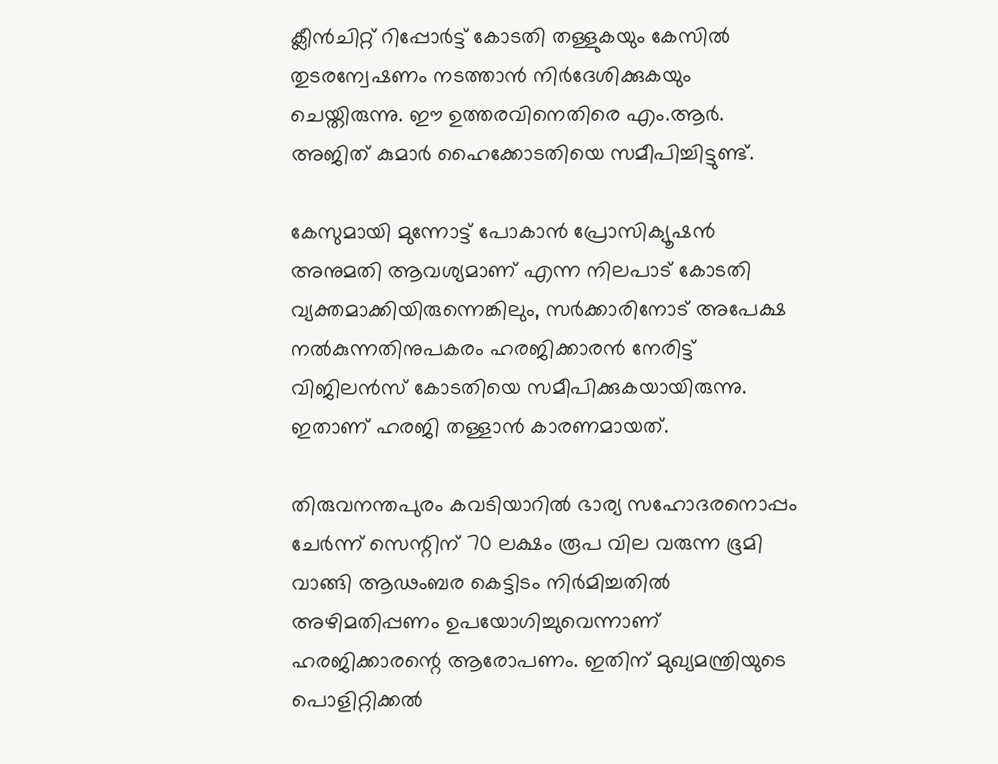ക്ലീന്‍ചിറ്റ് റിപ്പോര്‍ട്ട് കോടതി തള്ളുകയും കേസില്‍ തുടരന്വേഷണം നടത്താന്‍ നിര്‍ദേശിക്കുകയും ചെയ്തിരുന്നു. ഈ ഉത്തരവിനെതിരെ എം.ആര്‍. അജിത് കുമാര്‍ ഹൈക്കോടതിയെ സമീപിച്ചിട്ടുണ്ട്.

കേസുമായി മുന്നോട്ട് പോകാന്‍ പ്രോസിക്യൂഷന്‍ അനുമതി ആവശ്യമാണ് എന്ന നിലപാട് കോടതി വ്യക്തമാക്കിയിരുന്നെങ്കിലും, സര്‍ക്കാരിനോട് അപേക്ഷ നല്‍കുന്നതിനുപകരം ഹരജിക്കാരന്‍ നേരിട്ട് വിജിലന്‍സ് കോടതിയെ സമീപിക്കുകയായിരുന്നു. ഇതാണ് ഹരജി തള്ളാന്‍ കാരണമായത്.

തിരുവനന്തപുരം കവടിയാറില്‍ ഭാര്യ സഹോദരനൊപ്പം ചേര്‍ന്ന് സെന്റിന് 70 ലക്ഷം രൂപ വില വരുന്ന ഭൂമി വാങ്ങി ആഢംബര കെട്ടിടം നിര്‍മിച്ചതില്‍ അഴിമതിപ്പണം ഉപയോഗിച്ചുവെന്നാണ് ഹരജിക്കാരന്റെ ആരോപണം. ഇതിന് മുഖ്യമന്ത്രിയുടെ പൊളിറ്റിക്കല്‍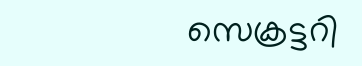സെക്രട്ടറി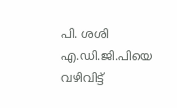പി. ശശി എ.ഡി.ജി.പിയെ വഴിവിട്ട്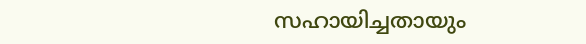സഹായിച്ചതായും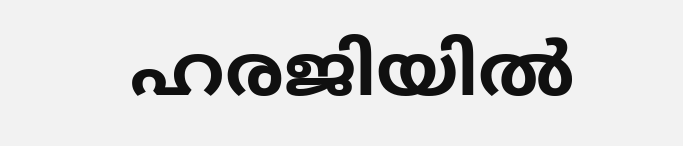ഹരജിയില്‍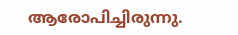ആരോപിച്ചിരുന്നു.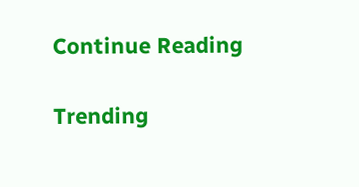Continue Reading

Trending